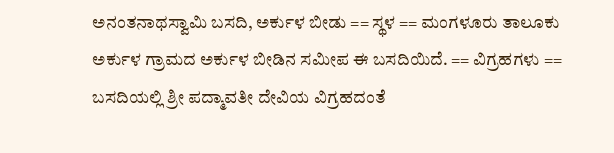ಅನಂತನಾಥಸ್ವಾಮಿ ಬಸದಿ, ಅರ್ಕುಳ ಬೀಡು == ಸ್ಥಳ == ಮಂಗಳೂರು ತಾಲೂಕು ಅರ್ಕುಳ ಗ್ರಾಮದ ಅರ್ಕುಳ ಬೀಡಿನ ಸಮೀಪ ಈ ಬಸದಿಯಿದೆ. == ವಿಗ್ರಹಗಳು == ಬಸದಿಯಲ್ಲಿ ಶ್ರೀ ಪದ್ಮಾವತೀ ದೇವಿಯ ವಿಗ್ರಹದಂತೆ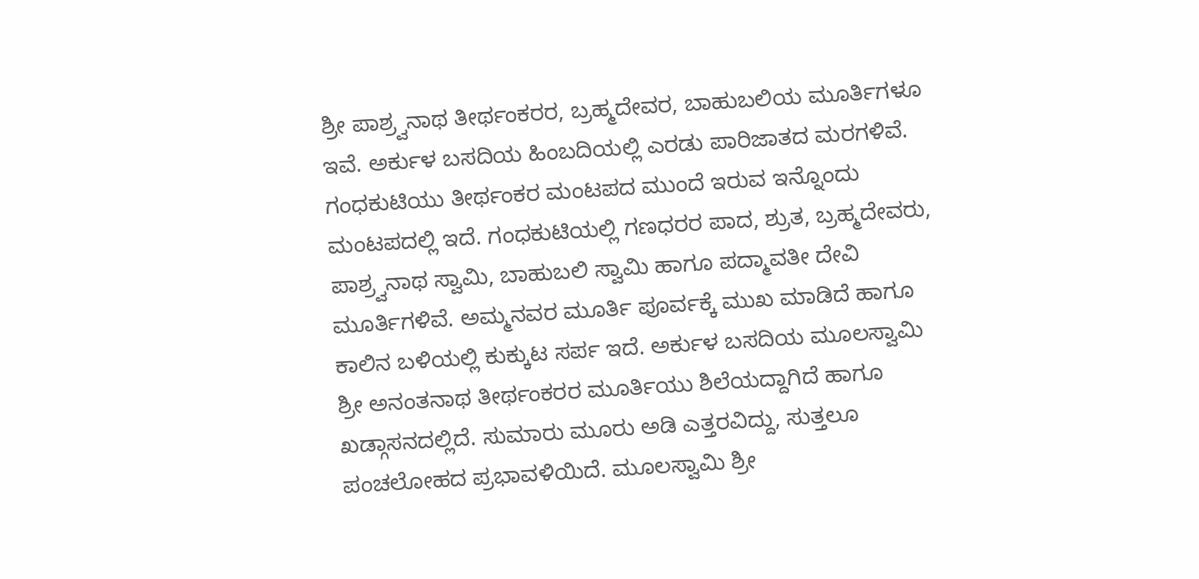ಶ್ರೀ ಪಾಶ್ರ್ವನಾಥ ತೀರ್ಥಂಕರರ, ಬ್ರಹ್ಮದೇವರ, ಬಾಹುಬಲಿಯ ಮೂರ್ತಿಗಳೂ ಇವೆ. ಅರ್ಕುಳ ಬಸದಿಯ ಹಿಂಬದಿಯಲ್ಲಿ ಎರಡು ಪಾರಿಜಾತದ ಮರಗಳಿವೆ. ಗಂಧಕುಟಿಯು ತೀರ್ಥಂಕರ ಮಂಟಪದ ಮುಂದೆ ಇರುವ ಇನ್ನೊಂದು ಮಂಟಪದಲ್ಲಿ ಇದೆ. ಗಂಧಕುಟಿಯಲ್ಲಿ ಗಣಧರರ ಪಾದ, ಶ್ರುತ, ಬ್ರಹ್ಮದೇವರು, ಪಾಶ್ರ್ವನಾಥ ಸ್ವಾಮಿ, ಬಾಹುಬಲಿ ಸ್ವಾಮಿ ಹಾಗೂ ಪದ್ಮಾವತೀ ದೇವಿ ಮೂರ್ತಿಗಳಿವೆ. ಅಮ್ಮನವರ ಮೂರ್ತಿ ಪೂರ್ವಕ್ಕೆ ಮುಖ ಮಾಡಿದೆ ಹಾಗೂ ಕಾಲಿನ ಬಳಿಯಲ್ಲಿ ಕುಕ್ಕುಟ ಸರ್ಪ ಇದೆ. ಅರ್ಕುಳ ಬಸದಿಯ ಮೂಲಸ್ವಾಮಿ ಶ್ರೀ ಅನಂತನಾಥ ತೀರ್ಥಂಕರರ ಮೂರ್ತಿಯು ಶಿಲೆಯದ್ದಾಗಿದೆ ಹಾಗೂ ಖಡ್ಗಾಸನದಲ್ಲಿದೆ. ಸುಮಾರು ಮೂರು ಅಡಿ ಎತ್ತರವಿದ್ದು, ಸುತ್ತಲೂ ಪಂಚಲೋಹದ ಪ್ರಭಾವಳಿಯಿದೆ. ಮೂಲಸ್ವಾಮಿ ಶ್ರೀ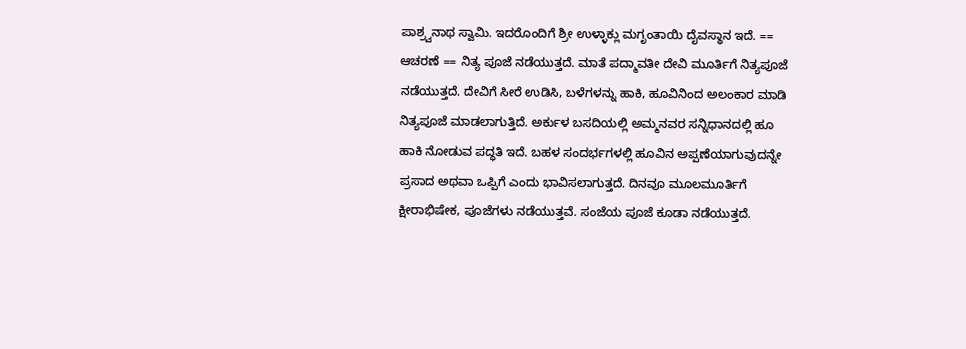ಪಾಶ್ರ್ವನಾಥ ಸ್ವಾಮಿ. ಇದರೊಂದಿಗೆ ಶ್ರೀ ಉಳ್ಳಾಕ್ಲು ಮಗೃಂತಾಯಿ ದೈವಸ್ಥಾನ ಇದೆ. == ಆಚರಣೆ == ನಿತ್ಯ ಪೂಜೆ ನಡೆಯುತ್ತದೆ. ಮಾತೆ ಪದ್ಮಾವತೀ ದೇವಿ ಮೂರ್ತಿಗೆ ನಿತ್ಯಪೂಜೆ ನಡೆಯುತ್ತದೆ. ದೇವಿಗೆ ಸೀರೆ ಉಡಿಸಿ, ಬಳೆಗಳನ್ನು ಹಾಕಿ, ಹೂವಿನಿಂದ ಅಲಂಕಾರ ಮಾಡಿ ನಿತ್ಯಪೂಜೆ ಮಾಡಲಾಗುತ್ತಿದೆ. ಅರ್ಕುಳ ಬಸದಿಯಲ್ಲಿ ಅಮ್ಮನವರ ಸನ್ನಿಧಾನದಲ್ಲಿ ಹೂ ಹಾಕಿ ನೋಡುವ ಪದ್ಧತಿ ಇದೆ. ಬಹಳ ಸಂದರ್ಭಗಳಲ್ಲಿ ಹೂವಿನ ಅಪ್ಪಣೆಯಾಗುವುದನ್ನೇ ಪ್ರಸಾದ ಅಥವಾ ಒಪ್ಪಿಗೆ ಎಂದು ಭಾವಿಸಲಾಗುತ್ತದೆ. ದಿನವೂ ಮೂಲಮೂರ್ತಿಗೆ ಕ್ಷೀರಾಭಿಷೇಕ, ಪೂಜೆಗಳು ನಡೆಯುತ್ತವೆ. ಸಂಜೆಯ ಪೂಜೆ ಕೂಡಾ ನಡೆಯುತ್ತದೆ.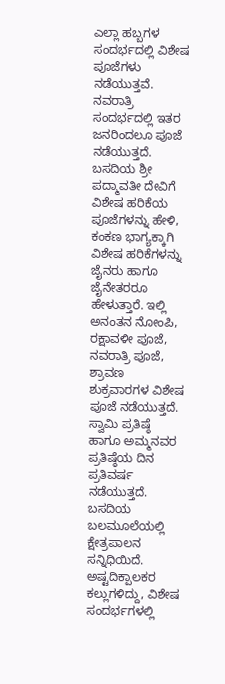ಎಲ್ಲಾ ಹಬ್ಬಗಳ ಸಂದರ್ಭದಲ್ಲಿ ವಿಶೇಷ ಪೂಜೆಗಳು ನಡೆಯುತ್ತವೆ. ನವರಾತ್ರಿ ಸಂದರ್ಭದಲ್ಲಿ ಇತರ ಜನರಿಂದಲೂ ಪೂಜೆ ನಡೆಯುತ್ತದೆ. ಬಸದಿಯ ಶ್ರೀ ಪದ್ಮಾವತೀ ದೇವಿಗೆ ವಿಶೇಷ ಹರಿಕೆಯ ಪೂಜೆಗಳನ್ನು ಹೇಳಿ, ಕಂಕಣ ಭಾಗ್ಯಕ್ಕಾಗಿ ವಿಶೇಷ ಹರಿಕೆಗಳನ್ನು ಜೈನರು ಹಾಗೂ ಜೈನೇತರರೂ ಹೇಳುತ್ತಾರೆ. ಇಲ್ಲಿ ಅನಂತನ ನೋಂಪಿ, ರಕ್ಷಾವಳೀ ಪೂಜೆ, ನವರಾತ್ರಿ ಪೂಜೆ, ಶ್ರಾವಣ ಶುಕ್ರವಾರಗಳ ವಿಶೇಷ ಪೂಜೆ ನಡೆಯುತ್ತದೆ. ಸ್ವಾಮಿ ಪ್ರತಿಷ್ಠೆ ಹಾಗೂ ಅಮ್ಮನವರ ಪ್ರತಿಷ್ಠೆಯ ದಿನ ಪ್ರತಿವರ್ಷ ನಡೆಯುತ್ತದೆ. ಬಸದಿಯ ಬಲಮೂಲೆಯಲ್ಲಿ ಕ್ಷೇತ್ರಪಾಲನ ಸನ್ನಿಧಿಯಿದೆ. ಅಷ್ಟದಿಕ್ಪಾಲಕರ ಕಲ್ಲುಗಳಿದ್ದು, ವಿಶೇಷ ಸಂದರ್ಭಗಳಲ್ಲಿ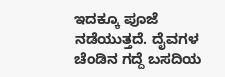ಇದಕ್ಕೂ ಪೂಜೆ ನಡೆಯುತ್ತದೆ. ದೈವಗಳ ಚೆಂಡಿನ ಗದ್ದೆ ಬಸದಿಯ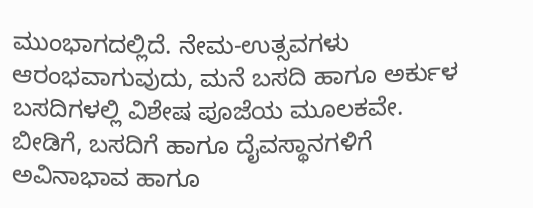ಮುಂಭಾಗದಲ್ಲಿದೆ. ನೇಮ-ಉತ್ಸವಗಳು ಆರಂಭವಾಗುವುದು, ಮನೆ ಬಸದಿ ಹಾಗೂ ಅರ್ಕುಳ ಬಸದಿಗಳಲ್ಲಿ ವಿಶೇಷ ಪೂಜೆಯ ಮೂಲಕವೇ. ಬೀಡಿಗೆ, ಬಸದಿಗೆ ಹಾಗೂ ದೈವಸ್ಥಾನಗಳಿಗೆ ಅವಿನಾಭಾವ ಹಾಗೂ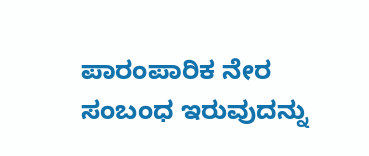ಪಾರಂಪಾರಿಕ ನೇರ ಸಂಬಂಧ ಇರುವುದನ್ನು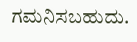ಗಮನಿಸಬಹುದು.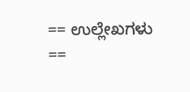== ಉಲ್ಲೇಖಗಳು ==